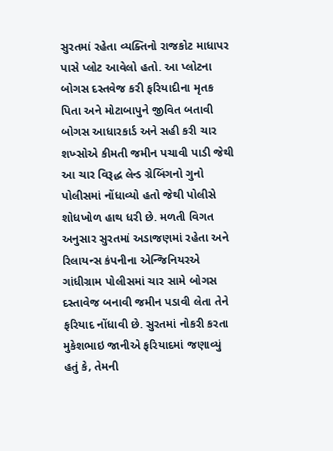સુરતમાં રહેતા વ્યક્તિનો રાજકોટ માધાપર પાસે પ્લોટ આવેલો હતો. આ પ્લોટના બોગસ દસ્તવેજ કરી ફરિયાદીના મૃતક પિતા અને મોટાબાપુને જીવિત બતાવી બોગસ આધારકાર્ડ અને સહી કરી ચાર શખ્સોએ કીમતી જમીન પચાવી પાડી જેથી આ ચાર વિરૂદ્ધ લેન્ડ ગ્રેબિંગનો ગુનો પોલીસમાં નોંધાવ્યો હતો જેથી પોલીસે શોધખોળ હાથ ધરી છે. મળતી વિગત અનુસાર સુરતમાં અડાજણમાં રહેતા અને રિલાયન્સ કંપનીના એન્જિનિયરએ ગાંધીગ્રામ પોલીસમાં ચાર સામે બોગસ દસ્તાવેજ બનાવી જમીન પડાવી લેતા તેને ફરિયાદ નોંધાવી છે. સુરતમાં નોકરી કરતા મુકેશભાઇ જાનીએ ફરિયાદમાં જણાવ્યું હતું કે, તેમની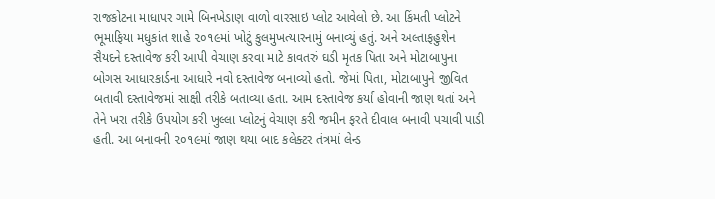રાજકોટના માધાપર ગામે બિનખેડાણ વાળો વારસાઇ પ્લોટ આવેલો છે. આ કિંમતી પ્લોટને ભૂમાફિયા મધુકાંત શાહે ૨૦૧૯માં ખોટું કુલમુખત્યારનામું બનાવ્યું હતું. અને અલ્તાફહુશેન સૈયદને દસ્તાવેજ કરી આપી વેચાણ કરવા માટે કાવતરું ઘડી મૃતક પિતા અને મોટાબાપુના બોગસ આધારકાર્ડના આધારે નવો દસ્તાવેજ બનાવ્યો હતો. જેમાં પિતા, મોટાબાપુને જીવિત બતાવી દસ્તાવેજમાં સાક્ષી તરીકે બતાવ્યા હતા. આમ દસ્તાવેજ કર્યા હોવાની જાણ થતાં અને તેને ખરા તરીકે ઉપયોગ કરી ખુલ્લા પ્લોટનું વેચાણ કરી જમીન ફરતે દીવાલ બનાવી પચાવી પાડી હતી. આ બનાવની ૨૦૧૯માં જાણ થયા બાદ કલેક્ટર તંત્રમાં લેન્ડ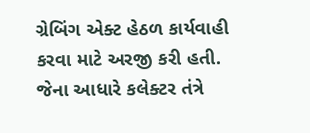ગ્રેબિંગ એક્ટ હેઠળ કાર્યવાહી કરવા માટે અરજી કરી હતી. જેના આધારે કલેક્ટર તંત્રે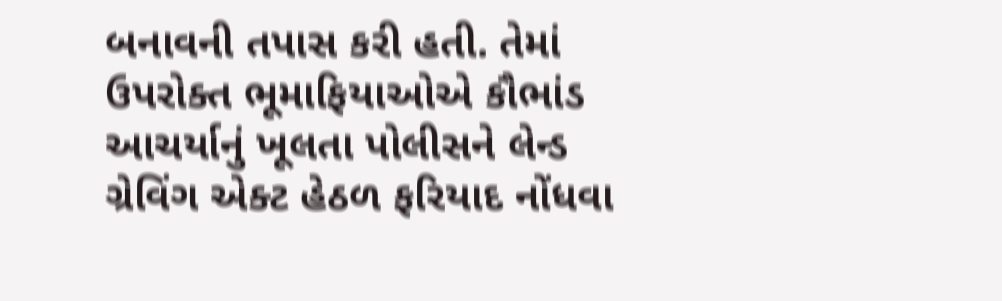બનાવની તપાસ કરી હતી. તેમાં ઉપરોક્ત ભૂમાફિયાઓએ કૌભાંડ આચર્યાનું ખૂલતા પોલીસને લેન્ડ ગ્રેવિંગ એક્ટ હેઠળ ફરિયાદ નોંધવા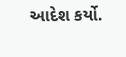આદેશ કર્યો.